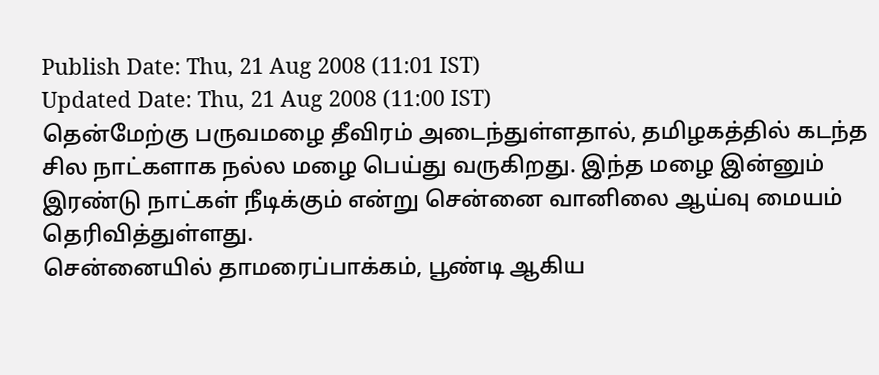Publish Date: Thu, 21 Aug 2008 (11:01 IST)
Updated Date: Thu, 21 Aug 2008 (11:00 IST)
தென்மேற்கு பருவமழை தீவிரம் அடைந்துள்ளதால், தமிழகத்தில் கடந்த சில நாட்களாக நல்ல மழை பெய்து வருகிறது. இந்த மழை இன்னும் இரண்டு நாட்கள் நீடிக்கும் என்று சென்னை வானிலை ஆய்வு மையம் தெரிவித்துள்ளது.
சென்னையில் தாமரைப்பாக்கம், பூண்டி ஆகிய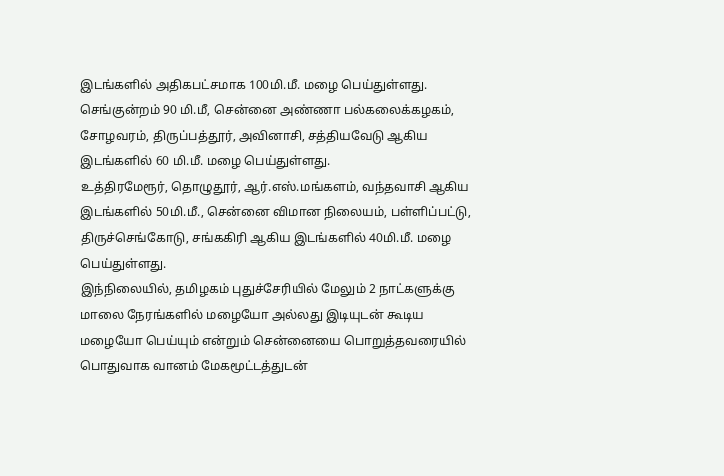இடங்களில் அதிகபட்சமாக 100மி.மீ. மழை பெய்துள்ளது. செங்குன்றம் 90 மி.மீ, சென்னை அண்ணா பல்கலைக்கழகம், சோழவரம், திருப்பத்தூர், அவினாசி, சத்தியவேடு ஆகிய இடங்களில் 60 மி.மீ. மழை பெய்துள்ளது.
உத்திரமேரூர், தொழுதூர், ஆர்.எஸ்.மங்களம், வந்தவாசி ஆகிய இடங்களில் 50மி.மீ., சென்னை விமான நிலையம், பள்ளிப்பட்டு, திருச்செங்கோடு, சங்ககிரி ஆகிய இடங்களில் 40மி.மீ. மழை பெய்துள்ளது.
இந்நிலையில், தமிழகம் புதுச்சேரியில் மேலும் 2 நாட்களுக்கு மாலை நேரங்களில் மழையோ அல்லது இடியுடன் கூடிய மழையோ பெய்யும் என்றும் சென்னையை பொறுத்தவரையில் பொதுவாக வானம் மேகமூட்டத்துடன்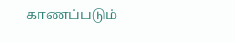காணப்படும்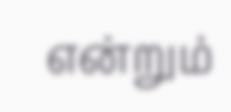என்றும்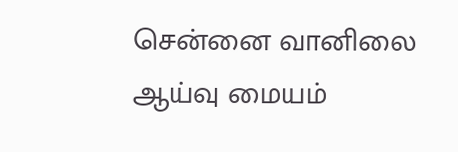சென்னை வானிலை ஆய்வு மையம்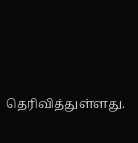தெரிவித்துள்ளது.